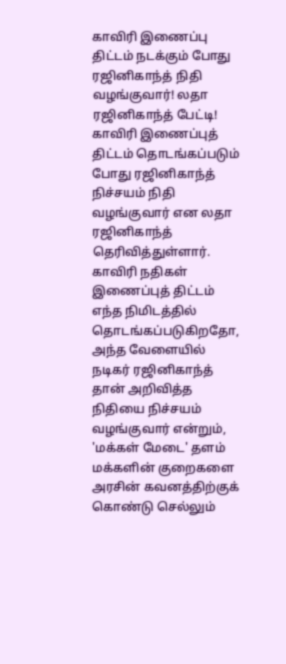காவிரி இணைப்பு திட்டம் நடக்கும் போது ரஜினிகாந்த் நிதி வழங்குவார்! லதா ரஜினிகாந்த் பேட்டி!
காவிரி இணைப்புத் திட்டம் தொடங்கப்படும் போது ரஜினிகாந்த் நிச்சயம் நிதி வழங்குவார் என லதா ரஜினிகாந்த் தெரிவித்துள்ளார்.
காவிரி நதிகள் இணைப்புத் திட்டம் எந்த நிமிடத்தில் தொடங்கப்படுகிறதோ, அந்த வேளையில் நடிகர் ரஜினிகாந்த் தான் அறிவித்த நிதியை நிச்சயம் வழங்குவார் என்றும், 'மக்கள் மேடை' தளம் மக்களின் குறைகளை அரசின் கவனத்திற்குக் கொண்டு செல்லும்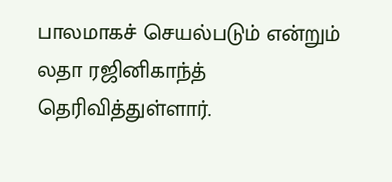பாலமாகச் செயல்படும் என்றும் லதா ரஜினிகாந்த் தெரிவித்துள்ளார்.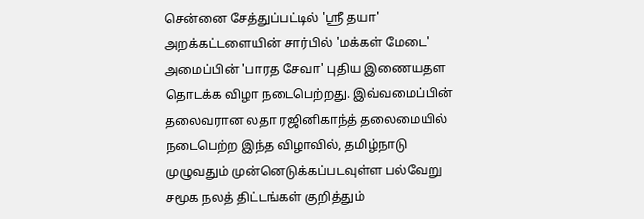சென்னை சேத்துப்பட்டில் 'ஶ்ரீ தயா' அறக்கட்டளையின் சார்பில் 'மக்கள் மேடை' அமைப்பின் 'பாரத சேவா' புதிய இணையதள தொடக்க விழா நடைபெற்றது. இவ்வமைப்பின் தலைவரான லதா ரஜினிகாந்த் தலைமையில் நடைபெற்ற இந்த விழாவில், தமிழ்நாடு முழுவதும் முன்னெடுக்கப்படவுள்ள பல்வேறு சமூக நலத் திட்டங்கள் குறித்தும்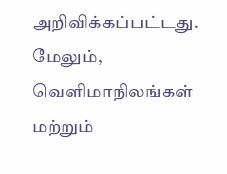அறிவிக்கப்பட்டது. மேலும், வெளிமாநிலங்கள் மற்றும்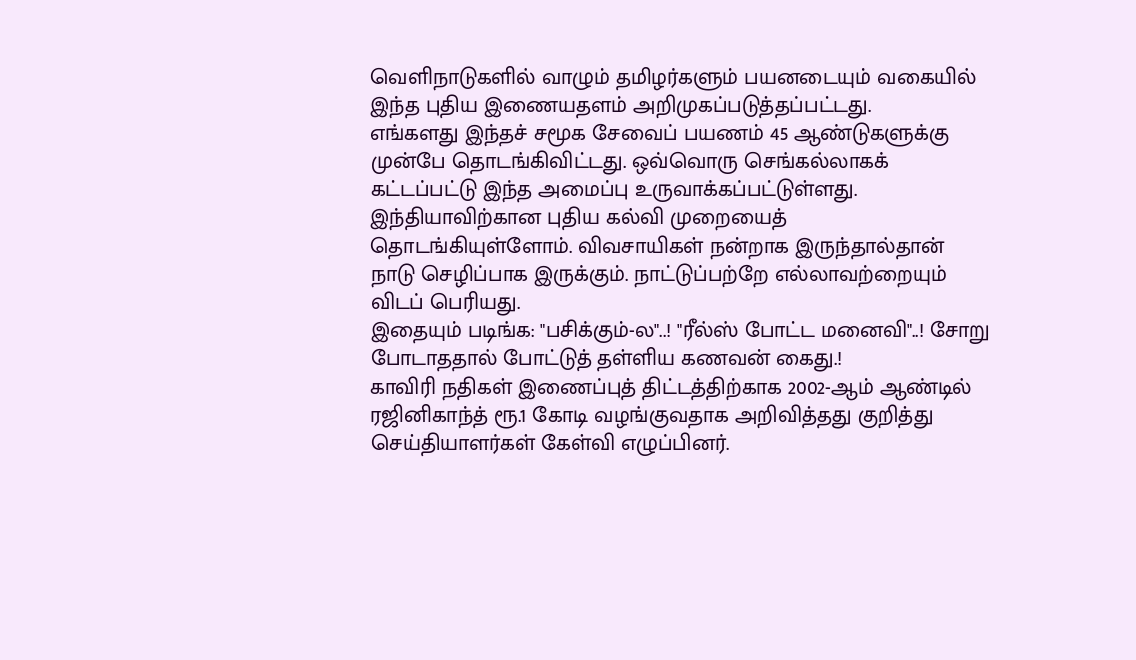வெளிநாடுகளில் வாழும் தமிழர்களும் பயனடையும் வகையில் இந்த புதிய இணையதளம் அறிமுகப்படுத்தப்பட்டது.
எங்களது இந்தச் சமூக சேவைப் பயணம் 45 ஆண்டுகளுக்கு முன்பே தொடங்கிவிட்டது. ஒவ்வொரு செங்கல்லாகக் கட்டப்பட்டு இந்த அமைப்பு உருவாக்கப்பட்டுள்ளது. இந்தியாவிற்கான புதிய கல்வி முறையைத் தொடங்கியுள்ளோம். விவசாயிகள் நன்றாக இருந்தால்தான் நாடு செழிப்பாக இருக்கும். நாட்டுப்பற்றே எல்லாவற்றையும் விடப் பெரியது.
இதையும் படிங்க: "பசிக்கும்-ல"..! "ரீல்ஸ் போட்ட மனைவி"..! சோறு போடாததால் போட்டுத் தள்ளிய கணவன் கைது.!
காவிரி நதிகள் இணைப்புத் திட்டத்திற்காக 2002-ஆம் ஆண்டில் ரஜினிகாந்த் ரூ.1 கோடி வழங்குவதாக அறிவித்தது குறித்து செய்தியாளர்கள் கேள்வி எழுப்பினர்.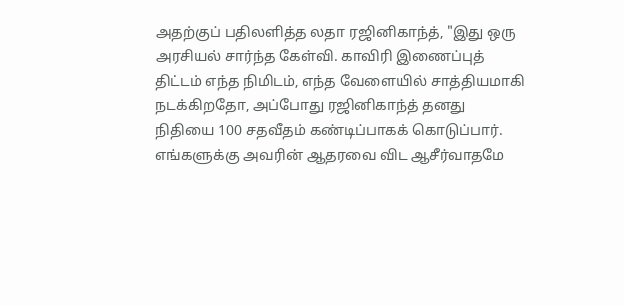அதற்குப் பதிலளித்த லதா ரஜினிகாந்த், "இது ஒரு அரசியல் சார்ந்த கேள்வி. காவிரி இணைப்புத் திட்டம் எந்த நிமிடம், எந்த வேளையில் சாத்தியமாகி நடக்கிறதோ, அப்போது ரஜினிகாந்த் தனது நிதியை 100 சதவீதம் கண்டிப்பாகக் கொடுப்பார். எங்களுக்கு அவரின் ஆதரவை விட ஆசீர்வாதமே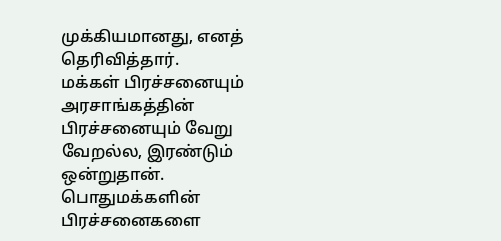முக்கியமானது, எனத் தெரிவித்தார்.
மக்கள் பிரச்சனையும் அரசாங்கத்தின் பிரச்சனையும் வேறு வேறல்ல, இரண்டும் ஒன்றுதான். பொதுமக்களின் பிரச்சனைகளை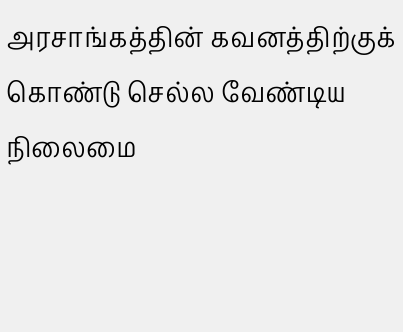அரசாங்கத்தின் கவனத்திற்குக் கொண்டு செல்ல வேண்டிய நிலைமை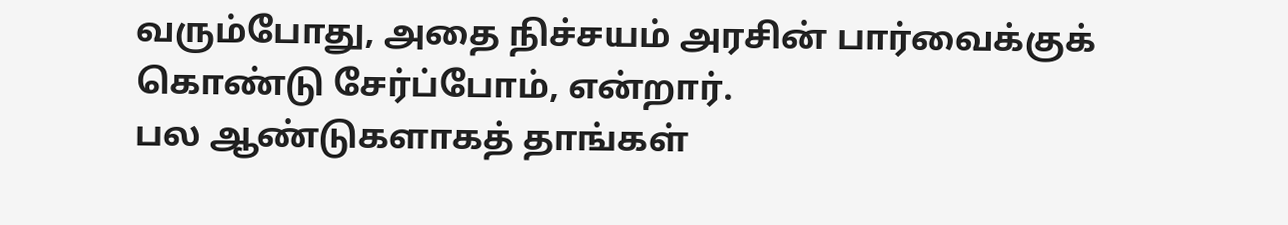வரும்போது, அதை நிச்சயம் அரசின் பார்வைக்குக் கொண்டு சேர்ப்போம், என்றார்.
பல ஆண்டுகளாகத் தாங்கள்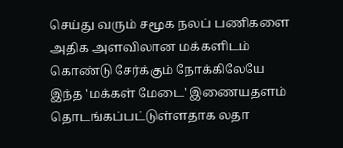செய்து வரும் சமூக நலப் பணிகளை அதிக அளவிலான மக்களிடம் கொண்டு சேர்க்கும் நோக்கிலேயே இந்த 'மக்கள் மேடை' இணையதளம் தொடங்கப்பட்டுள்ளதாக லதா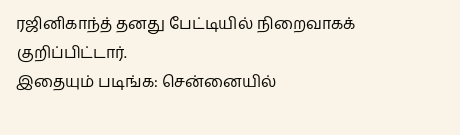ரஜினிகாந்த் தனது பேட்டியில் நிறைவாகக் குறிப்பிட்டார்.
இதையும் படிங்க: சென்னையில்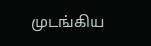முடங்கிய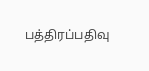பத்திரப்பதிவு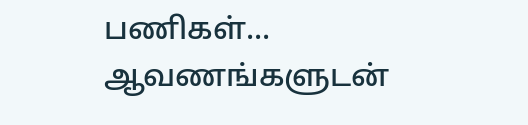பணிகள்... ஆவணங்களுடன்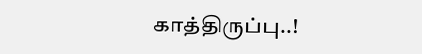காத்திருப்பு..!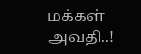மக்கள் அவதி..!